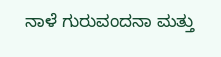ನಾಳೆ ಗುರುವಂದನಾ ಮತ್ತು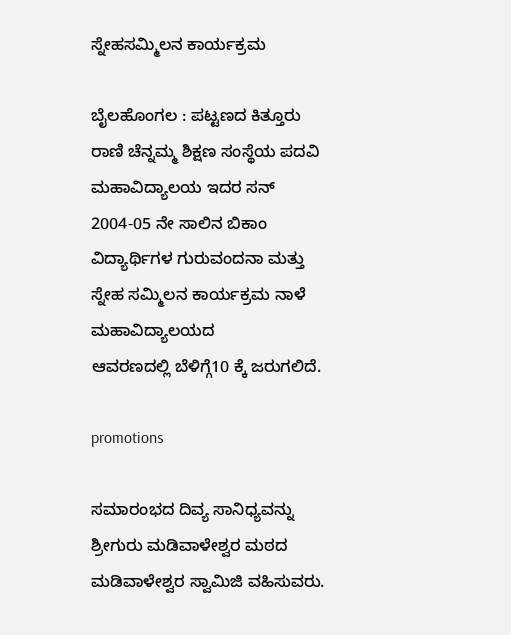ಸ್ನೇಹಸಮ್ಮಿಲನ ಕಾರ್ಯಕ್ರಮ

ಬೈಲಹೊಂಗಲ : ಪಟ್ಟಣದ ಕಿತ್ತೂರು ರಾಣಿ ಚೆನ್ನಮ್ಮ ಶಿಕ್ಷಣ ಸಂಸ್ಥೆಯ ಪದವಿ ಮಹಾವಿದ್ಯಾಲಯ ಇದರ ಸನ್ 2004-05 ನೇ ಸಾಲಿನ ಬಿಕಾಂ ವಿದ್ಯಾರ್ಥಿಗಳ ಗುರುವಂದನಾ ಮತ್ತು ಸ್ನೇಹ ಸಮ್ಮಿಲನ ಕಾರ್ಯಕ್ರಮ ‌ನಾಳೆ ಮಹಾವಿದ್ಯಾಲಯದ ಆವರಣದಲ್ಲಿ ‌ಬೆಳಿಗ್ಗೆ10 ಕ್ಕೆ ಜರುಗಲಿದೆ.

promotions

ಸಮಾರಂಭದ ದಿವ್ಯ ಸಾನಿಧ್ಯವನ್ನು ಶ್ರೀಗುರು ಮಡಿವಾಳೇಶ್ವರ ಮಠದ ಮಡಿವಾಳೇಶ್ವರ ಸ್ವಾಮಿಜಿ ವಹಿಸುವರು.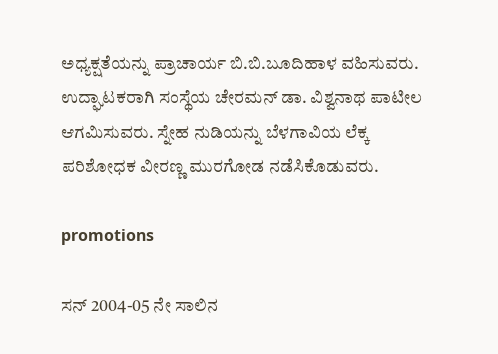ಅಧ್ಯಕ್ಷತೆಯನ್ನು ಪ್ರಾಚಾರ್ಯ ಬಿ.ಬಿ.ಬೂದಿಹಾಳ ವಹಿಸುವರು. ಉದ್ಘಾಟಕರಾಗಿ ಸಂಸ್ಥೆಯ ಚೇರಮನ್ ಡಾ. ವಿಶ್ವನಾಥ ಪಾಟೀಲ ಆಗಮಿಸುವರು. ಸ್ನೇಹ ನುಡಿಯನ್ನು ಬೆಳಗಾವಿಯ ಲೆಕ್ಕ ಪರಿಶೋಧಕ ವೀರಣ್ಣ ಮುರಗೋಡ ನಡೆಸಿಕೊಡುವರು.

promotions

ಸನ್ 2004-05 ನೇ ಸಾಲಿನ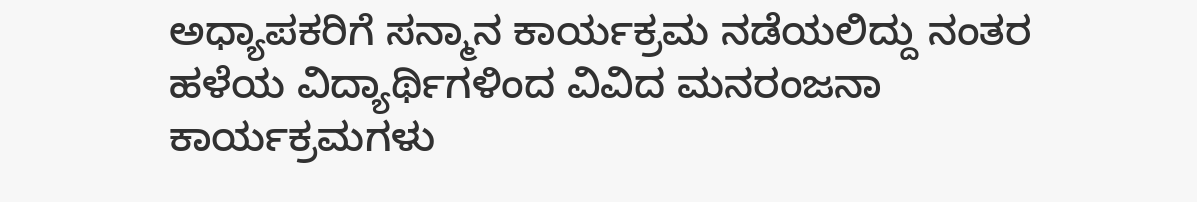ಅಧ್ಯಾಪಕರಿಗೆ ಸನ್ಮಾನ ಕಾರ್ಯಕ್ರಮ ನಡೆಯಲಿದ್ದು ನಂತರ ಹಳೆಯ ವಿದ್ಯಾರ್ಥಿಗಳಿಂದ ವಿವಿದ ಮನರಂಜನಾ ಕಾರ್ಯಕ್ರಮಗಳು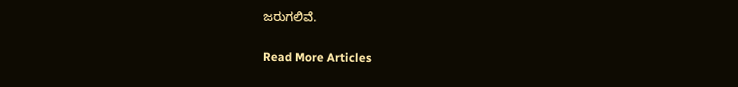ಜರುಗಲಿವೆ.

Read More Articles